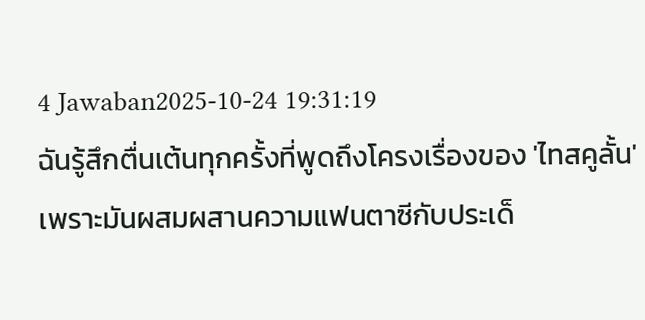4 Jawaban2025-10-24 19:31:19
ฉันรู้สึกตื่นเต้นทุกครั้งที่พูดถึงโครงเรื่องของ 'ไทสคูลั้น' เพราะมันผสมผสานความแฟนตาซีกับประเด็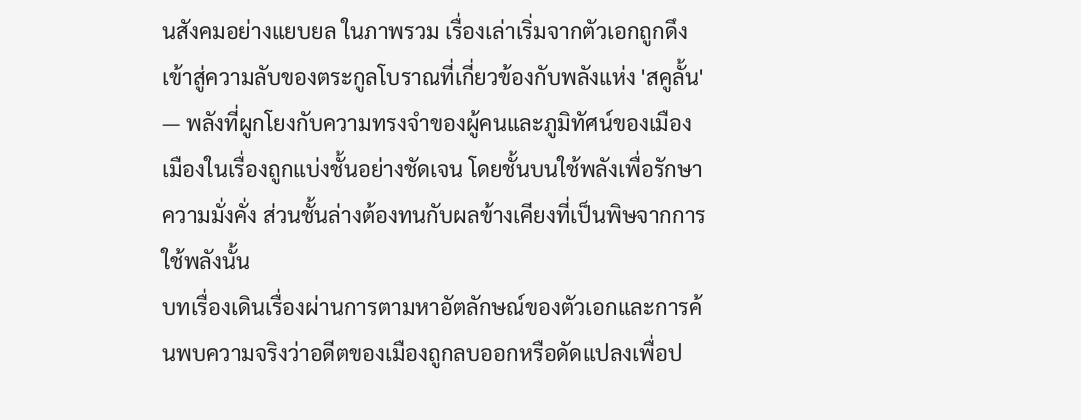นสังคมอย่างแยบยล ในภาพรวม เรื่องเล่าเริ่มจากตัวเอกถูกดึงเข้าสู่ความลับของตระกูลโบราณที่เกี่ยวข้องกับพลังแห่ง 'สคูลั้น' — พลังที่ผูกโยงกับความทรงจำของผู้คนและภูมิทัศน์ของเมือง เมืองในเรื่องถูกแบ่งชั้นอย่างชัดเจน โดยชั้นบนใช้พลังเพื่อรักษาความมั่งคั่ง ส่วนชั้นล่างต้องทนกับผลข้างเคียงที่เป็นพิษจากการใช้พลังนั้น
บทเรื่องเดินเรื่องผ่านการตามหาอัตลักษณ์ของตัวเอกและการค้นพบความจริงว่าอดีตของเมืองถูกลบออกหรือดัดแปลงเพื่อป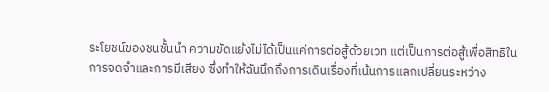ระโยชน์ของชนชั้นนำ ความขัดแย้งไม่ได้เป็นแค่การต่อสู้ด้วยเวท แต่เป็นการต่อสู้เพื่อสิทธิในการจดจำและการมีเสียง ซึ่งทำให้ฉันนึกถึงการเดินเรื่องที่เน้นการแลกเปลี่ยนระหว่าง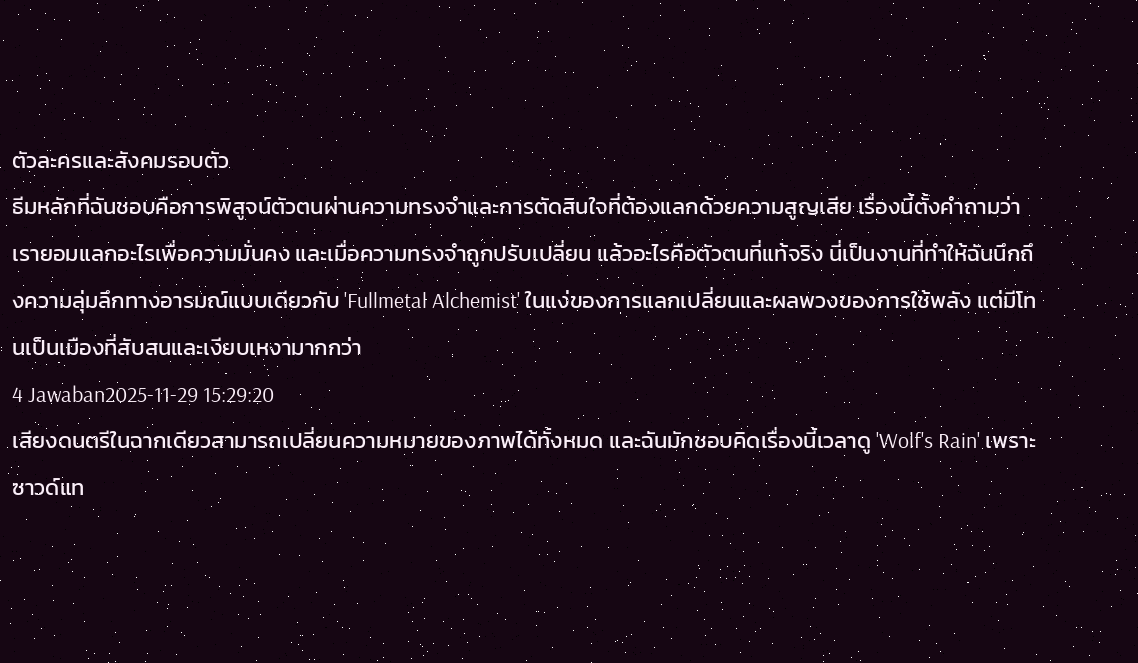ตัวละครและสังคมรอบตัว
ธีมหลักที่ฉันชอบคือการพิสูจน์ตัวตนผ่านความทรงจำและการตัดสินใจที่ต้องแลกด้วยความสูญเสีย เรื่องนี้ตั้งคำถามว่าเรายอมแลกอะไรเพื่อความมั่นคง และเมื่อความทรงจำถูกปรับเปลี่ยน แล้วอะไรคือตัวตนที่แท้จริง นี่เป็นงานที่ทำให้ฉันนึกถึงความลุ่มลึกทางอารมณ์แบบเดียวกับ 'Fullmetal Alchemist' ในแง่ของการแลกเปลี่ยนและผลพวงของการใช้พลัง แต่มีโทนเป็นเมืองที่สับสนและเงียบเหงามากกว่า
4 Jawaban2025-11-29 15:29:20
เสียงดนตรีในฉากเดียวสามารถเปลี่ยนความหมายของภาพได้ทั้งหมด และฉันมักชอบคิดเรื่องนี้เวลาดู 'Wolf's Rain' เพราะซาวด์แท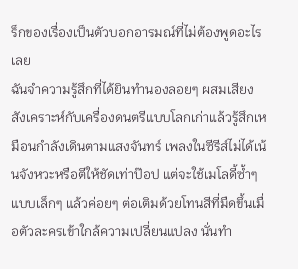ร็กของเรื่องเป็นตัวบอกอารมณ์ที่ไม่ต้องพูดอะไรเลย
ฉันจำความรู้สึกที่ได้ยินทำนองลอยๆ ผสมเสียงสังเคราะห์กับเครื่องดนตรีแบบโลกเก่าแล้วรู้สึกเหมือนกำลังเดินตามแสงจันทร์ เพลงในซีรีส์ไม่ได้เน้นจังหวะหรือตีให้ชัดเท่าป๊อป แต่จะใช้เมโลดี้ซ้ำๆ แบบเล็กๆ แล้วค่อยๆ ต่อเติมด้วยโทนสีที่มืดขึ้นเมื่อตัวละครเข้าใกล้ความเปลี่ยนแปลง นั่นทำ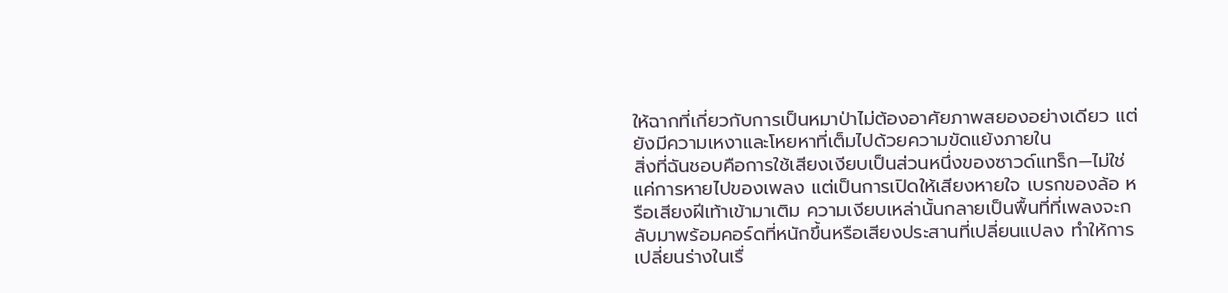ให้ฉากที่เกี่ยวกับการเป็นหมาป่าไม่ต้องอาศัยภาพสยองอย่างเดียว แต่ยังมีความเหงาและโหยหาที่เต็มไปด้วยความขัดแย้งภายใน
สิ่งที่ฉันชอบคือการใช้เสียงเงียบเป็นส่วนหนึ่งของซาวด์แทร็ก—ไม่ใช่แค่การหายไปของเพลง แต่เป็นการเปิดให้เสียงหายใจ เบรกของล้อ หรือเสียงฝีเท้าเข้ามาเติม ความเงียบเหล่านั้นกลายเป็นพื้นที่ที่เพลงจะกลับมาพร้อมคอร์ดที่หนักขึ้นหรือเสียงประสานที่เปลี่ยนแปลง ทำให้การเปลี่ยนร่างในเรื่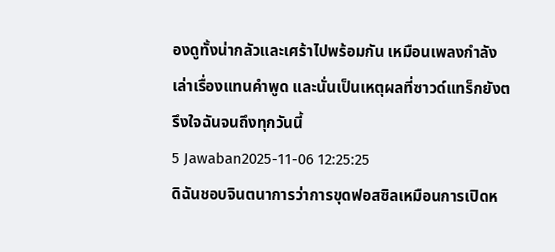องดูทั้งน่ากลัวและเศร้าไปพร้อมกัน เหมือนเพลงกำลังเล่าเรื่องแทนคำพูด และนั่นเป็นเหตุผลที่ซาวด์แทร็กยังตรึงใจฉันจนถึงทุกวันนี้
5 Jawaban2025-11-06 12:25:25
ดิฉันชอบจินตนาการว่าการขุดฟอสซิลเหมือนการเปิดห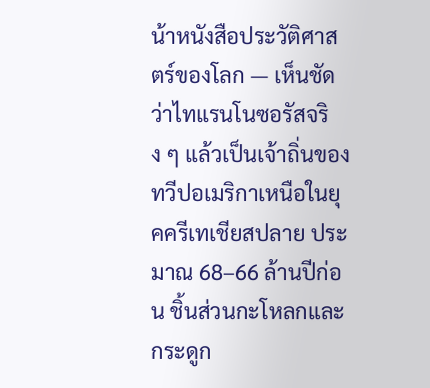น้าหนังสือประวัติศาสตร์ของโลก — เห็นชัดว่าไทแรนโนซอรัสจริง ๆ แล้วเป็นเจ้าถิ่นของทวีปอเมริกาเหนือในยุคครีเทเชียสปลาย ประมาณ 68–66 ล้านปีก่อน ชิ้นส่วนกะโหลกและกระดูก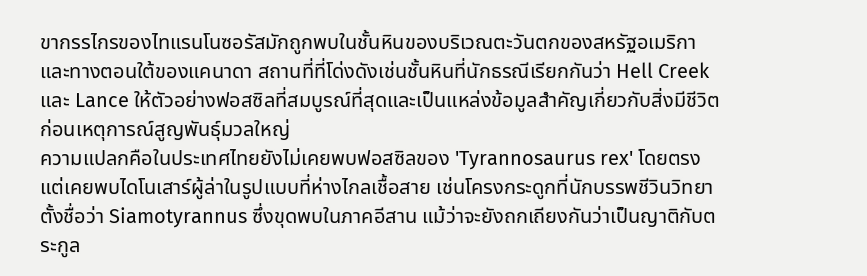ขากรรไกรของไทแรนโนซอรัสมักถูกพบในชั้นหินของบริเวณตะวันตกของสหรัฐอเมริกาและทางตอนใต้ของแคนาดา สถานที่ที่โด่งดังเช่นชั้นหินที่นักธรณีเรียกกันว่า Hell Creek และ Lance ให้ตัวอย่างฟอสซิลที่สมบูรณ์ที่สุดและเป็นแหล่งข้อมูลสำคัญเกี่ยวกับสิ่งมีชีวิตก่อนเหตุการณ์สูญพันธุ์มวลใหญ่
ความแปลกคือในประเทศไทยยังไม่เคยพบฟอสซิลของ 'Tyrannosaurus rex' โดยตรง แต่เคยพบไดโนเสาร์ผู้ล่าในรูปแบบที่ห่างไกลเชื้อสาย เช่นโครงกระดูกที่นักบรรพชีวินวิทยาตั้งชื่อว่า Siamotyrannus ซึ่งขุดพบในภาคอีสาน แม้ว่าจะยังถกเถียงกันว่าเป็นญาติกับตระกูล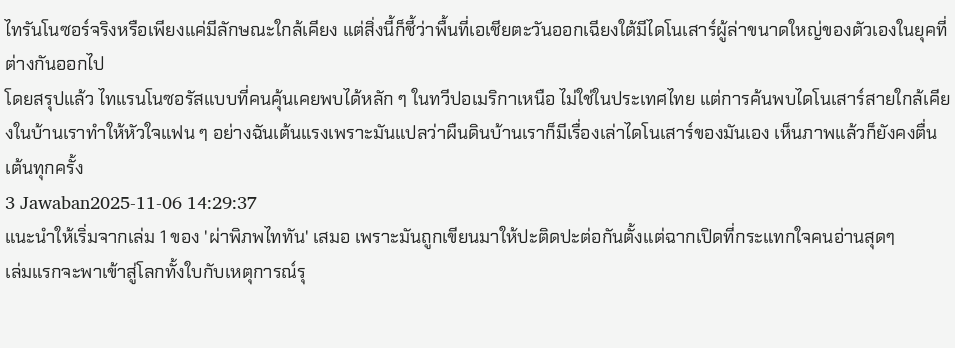ไทรันโนซอร์จริงหรือเพียงแค่มีลักษณะใกล้เคียง แต่สิ่งนี้ก็ชี้ว่าพื้นที่เอเชียตะวันออกเฉียงใต้มีไดโนเสาร์ผู้ล่าขนาดใหญ่ของตัวเองในยุคที่ต่างกันออกไป
โดยสรุปแล้ว ไทแรนโนซอรัสแบบที่คนคุ้นเคยพบได้หลัก ๆ ในทวีปอเมริกาเหนือ ไม่ใช่ในประเทศไทย แต่การค้นพบไดโนเสาร์สายใกล้เคียงในบ้านเราทำให้หัวใจแฟน ๆ อย่างฉันเต้นแรงเพราะมันแปลว่าผืนดินบ้านเราก็มีเรื่องเล่าไดโนเสาร์ของมันเอง เห็นภาพแล้วก็ยังคงตื่นเต้นทุกครั้ง
3 Jawaban2025-11-06 14:29:37
แนะนำให้เริ่มจากเล่ม 1 ของ 'ผ่าพิภพไททัน' เสมอ เพราะมันถูกเขียนมาให้ปะติดปะต่อกันตั้งแต่ฉากเปิดที่กระแทกใจคนอ่านสุดๆ
เล่มแรกจะพาเข้าสู่โลกทั้งใบกับเหตุการณ์รุ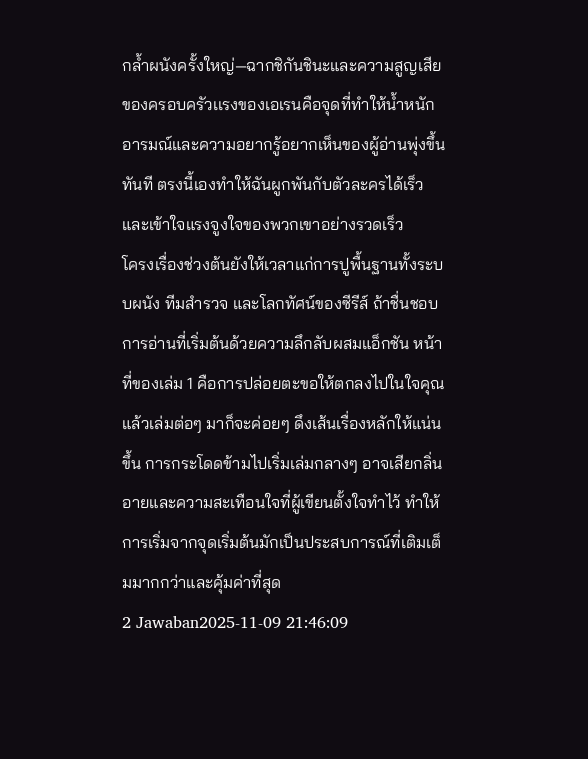กล้ำผนังครั้งใหญ่—ฉากชิกันชินะและความสูญเสียของครอบครัวเเรงของเอเรนคือจุดที่ทำให้น้ำหนักอารมณ์และความอยากรู้อยากเห็นของผู้อ่านพุ่งขึ้นทันที ตรงนี้เองทำให้ฉันผูกพันกับตัวละครได้เร็วและเข้าใจแรงจูงใจของพวกเขาอย่างรวดเร็ว
โครงเรื่องช่วงต้นยังให้เวลาแก่การปูพื้นฐานทั้งระบบผนัง ทีมสำรวจ และโลกทัศน์ของซีรีส์ ถ้าชื่นชอบการอ่านที่เริ่มต้นด้วยความลึกลับผสมแอ็กชัน หน้าที่ของเล่ม 1 คือการปล่อยตะขอให้ตกลงไปในใจคุณ แล้วเล่มต่อๆ มาก็จะค่อยๆ ดึงเส้นเรื่องหลักให้แน่นขึ้น การกระโดดข้ามไปเริ่มเล่มกลางๆ อาจเสียกลิ่นอายและความสะเทือนใจที่ผู้เขียนตั้งใจทำไว้ ทำให้การเริ่มจากจุดเริ่มต้นมักเป็นประสบการณ์ที่เติมเต็มมากกว่าและคุ้มค่าที่สุด
2 Jawaban2025-11-09 21:46:09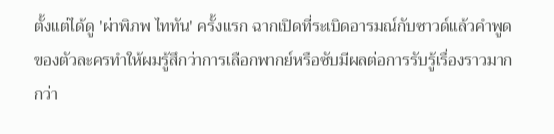ตั้งแต่ได้ดู 'ผ่าพิภพ ไททัน' ครั้งแรก ฉากเปิดที่ระเบิดอารมณ์กับซาวด์แล้วคำพูดของตัวละครทำให้ผมรู้สึกว่าการเลือกพากย์หรือซับมีผลต่อการรับรู้เรื่องราวมากกว่า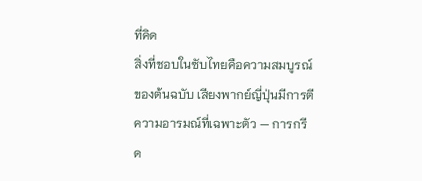ที่คิด
สิ่งที่ชอบในซับไทยคือความสมบูรณ์ของต้นฉบับ เสียงพากย์ญี่ปุ่นมีการตีความอารมณ์ที่เฉพาะตัว — การกรีด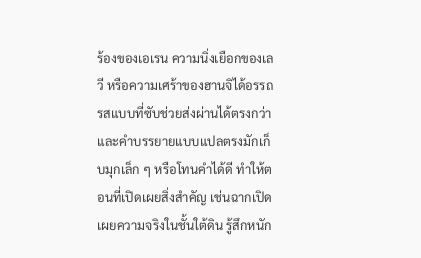ร้องของเอเรน ความนิ่งเยือกของเลวี หรือความเศร้าของฮานจิได้อรรถรสแบบที่ซับช่วยส่งผ่านได้ตรงกว่า และคำบรรยายแบบแปลตรงมักเก็บมุกเล็ก ๆ หรือโทนคำได้ดี ทำให้ตอนที่เปิดเผยสิ่งสำคัญ เช่นฉากเปิดเผยความจริงในชั้นใต้ดิน รู้สึกหนัก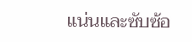แน่นและซับซ้อ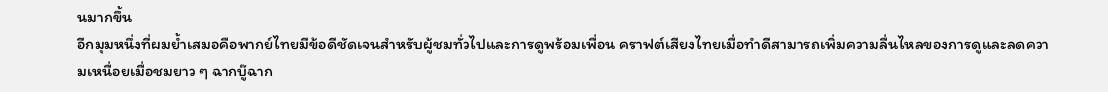นมากขึ้น
อีกมุมหนึ่งที่ผมย้ำเสมอคือพากย์ไทยมีข้อดีชัดเจนสำหรับผู้ชมทั่วไปและการดูพร้อมเพื่อน คราฟต์เสียงไทยเมื่อทำดีสามารถเพิ่มความลื่นไหลของการดูและลดความเหนื่อยเมื่อชมยาว ๆ ฉากบู๊ฉาก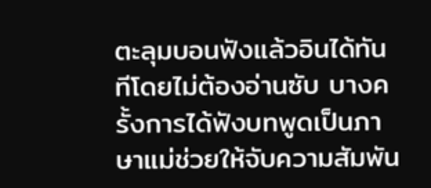ตะลุมบอนฟังแล้วอินได้ทันทีโดยไม่ต้องอ่านซับ บางครั้งการได้ฟังบทพูดเป็นภาษาแม่ช่วยให้จับความสัมพัน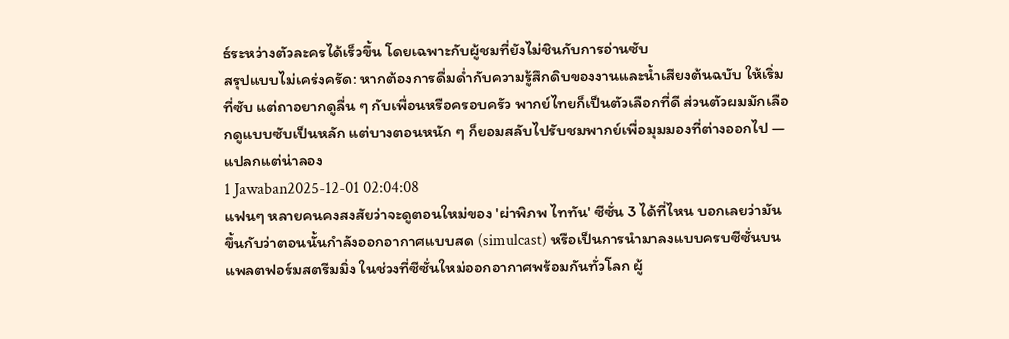ธ์ระหว่างตัวละครได้เร็วขึ้น โดยเฉพาะกับผู้ชมที่ยังไม่ชินกับการอ่านซับ
สรุปแบบไม่เคร่งครัด: หากต้องการดื่มด่ำกับความรู้สึกดิบของงานและน้ำเสียงต้นฉบับ ให้เริ่มที่ซับ แต่ถาอยากดูลื่น ๆ กับเพื่อนหรือครอบครัว พากย์ไทยก็เป็นตัวเลือกที่ดี ส่วนตัวผมมักเลือกดูแบบซับเป็นหลัก แต่บางตอนหนัก ๆ ก็ยอมสลับไปรับชมพากย์เพื่อมุมมองที่ต่างออกไป — แปลกแต่น่าลอง
1 Jawaban2025-12-01 02:04:08
แฟนๆ หลายคนคงสงสัยว่าจะดูตอนใหม่ของ 'ผ่าพิภพ ไททัน' ซีซั่น 3 ได้ที่ไหน บอกเลยว่ามันขึ้นกับว่าตอนนั้นกำลังออกอากาศแบบสด (simulcast) หรือเป็นการนำมาลงแบบครบซีซั่นบนแพลตฟอร์มสตรีมมิ่ง ในช่วงที่ซีซั่นใหม่ออกอากาศพร้อมกันทั่วโลก ผู้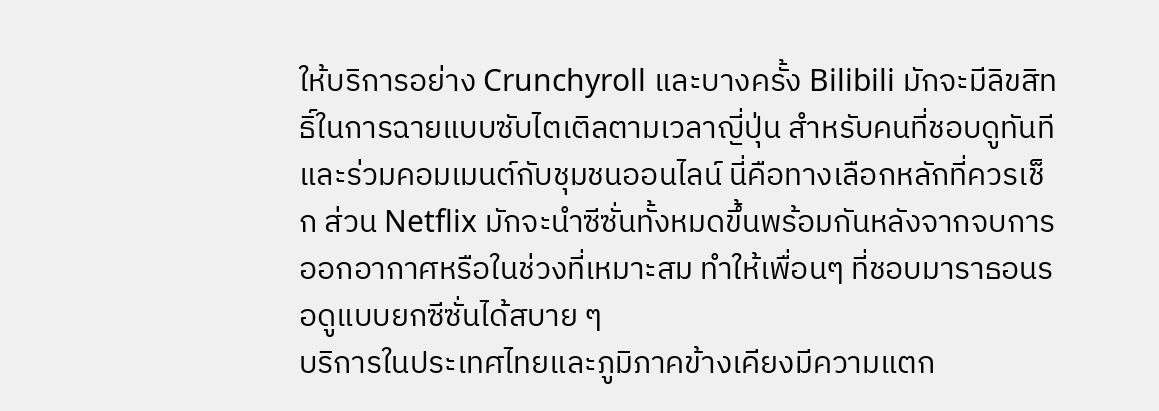ให้บริการอย่าง Crunchyroll และบางครั้ง Bilibili มักจะมีลิขสิทธิ์ในการฉายแบบซับไตเติลตามเวลาญี่ปุ่น สำหรับคนที่ชอบดูทันทีและร่วมคอมเมนต์กับชุมชนออนไลน์ นี่คือทางเลือกหลักที่ควรเช็ก ส่วน Netflix มักจะนำซีซั่นทั้งหมดขึ้นพร้อมกันหลังจากจบการออกอากาศหรือในช่วงที่เหมาะสม ทำให้เพื่อนๆ ที่ชอบมาราธอนรอดูแบบยกซีซั่นได้สบาย ๆ
บริการในประเทศไทยและภูมิภาคข้างเคียงมีความแตก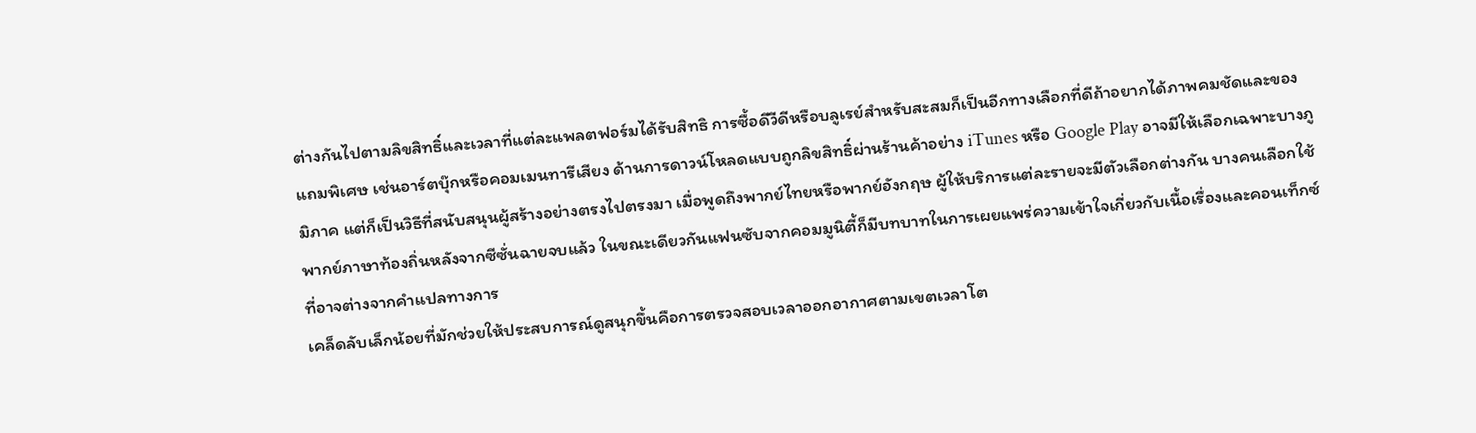ต่างกันไปตามลิขสิทธิ์และเวลาที่แต่ละแพลตฟอร์มได้รับสิทธิ การซื้อดีวีดีหรือบลูเรย์สำหรับสะสมก็เป็นอีกทางเลือกที่ดีถ้าอยากได้ภาพคมชัดและของแถมพิเศษ เช่นอาร์ตบุ๊กหรือคอมเมนทารีเสียง ด้านการดาวน์โหลดแบบถูกลิขสิทธิ์ผ่านร้านค้าอย่าง iTunes หรือ Google Play อาจมีให้เลือกเฉพาะบางภูมิภาค แต่ก็เป็นวิธีที่สนับสนุนผู้สร้างอย่างตรงไปตรงมา เมื่อพูดถึงพากย์ไทยหรือพากย์อังกฤษ ผู้ให้บริการแต่ละรายจะมีตัวเลือกต่างกัน บางคนเลือกใช้พากย์ภาษาท้องถิ่นหลังจากซีซั่นฉายจบแล้ว ในขณะเดียวกันแฟนซับจากคอมมูนิตี้ก็มีบทบาทในการเผยแพร่ความเข้าใจเกี่ยวกับเนื้อเรื่องและคอนเท็กซ์ที่อาจต่างจากคำแปลทางการ
เคล็ดลับเล็กน้อยที่มักช่วยให้ประสบการณ์ดูสนุกขึ้นคือการตรวจสอบเวลาออกอากาศตามเขตเวลาโต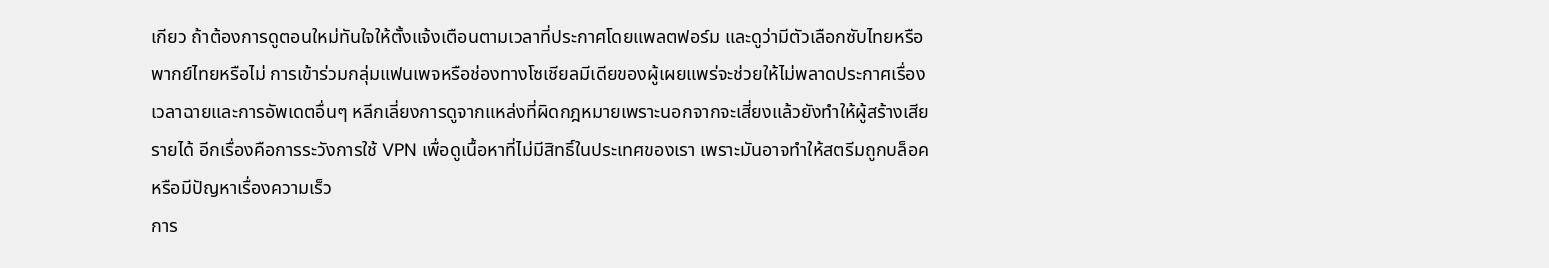เกียว ถ้าต้องการดูตอนใหม่ทันใจให้ตั้งแจ้งเตือนตามเวลาที่ประกาศโดยแพลตฟอร์ม และดูว่ามีตัวเลือกซับไทยหรือพากย์ไทยหรือไม่ การเข้าร่วมกลุ่มแฟนเพจหรือช่องทางโซเชียลมีเดียของผู้เผยแพร่จะช่วยให้ไม่พลาดประกาศเรื่องเวลาฉายและการอัพเดตอื่นๆ หลีกเลี่ยงการดูจากแหล่งที่ผิดกฎหมายเพราะนอกจากจะเสี่ยงแล้วยังทำให้ผู้สร้างเสียรายได้ อีกเรื่องคือการระวังการใช้ VPN เพื่อดูเนื้อหาที่ไม่มีสิทธิ์ในประเทศของเรา เพราะมันอาจทำให้สตรีมถูกบล็อคหรือมีปัญหาเรื่องความเร็ว
การ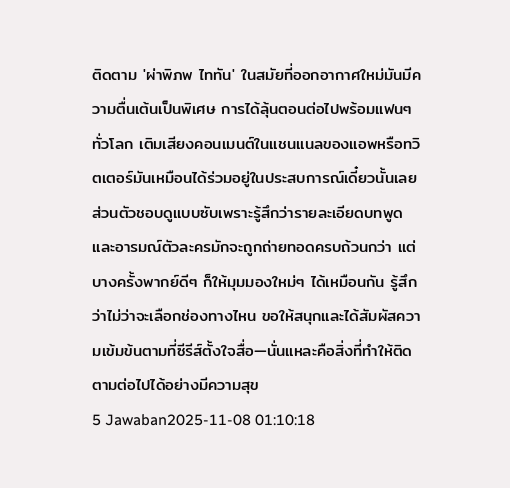ติดตาม 'ผ่าพิภพ ไททัน' ในสมัยที่ออกอากาศใหม่มันมีความตื่นเต้นเป็นพิเศษ การได้ลุ้นตอนต่อไปพร้อมแฟนๆ ทั่วโลก เติมเสียงคอนเมนต์ในแชนแนลของแอพหรือทวิตเตอร์มันเหมือนได้ร่วมอยู่ในประสบการณ์เดี๋ยวนั้นเลย ส่วนตัวชอบดูแบบซับเพราะรู้สึกว่ารายละเอียดบทพูดและอารมณ์ตัวละครมักจะถูกถ่ายทอดครบถ้วนกว่า แต่บางครั้งพากย์ดีๆ ก็ให้มุมมองใหม่ๆ ได้เหมือนกัน รู้สึกว่าไม่ว่าจะเลือกช่องทางไหน ขอให้สนุกและได้สัมผัสความเข้มข้นตามที่ซีรีส์ตั้งใจสื่อ—นั่นแหละคือสิ่งที่ทำให้ติดตามต่อไปได้อย่างมีความสุข
5 Jawaban2025-11-08 01:10:18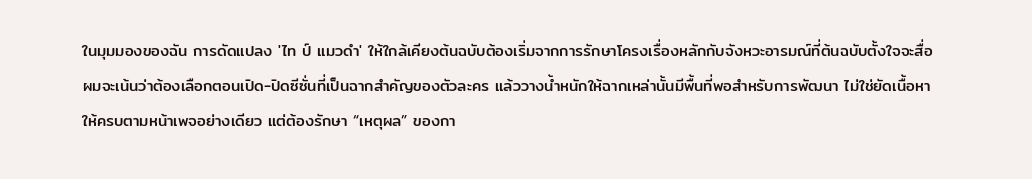ในมุมมองของฉัน การดัดแปลง 'ไท ป์ แมวดำ' ให้ใกล้เคียงต้นฉบับต้องเริ่มจากการรักษาโครงเรื่องหลักกับจังหวะอารมณ์ที่ต้นฉบับตั้งใจจะสื่อ
ผมจะเน้นว่าต้องเลือกตอนเปิด-ปิดซีซั่นที่เป็นฉากสำคัญของตัวละคร แล้ววางน้ำหนักให้ฉากเหล่านั้นมีพื้นที่พอสำหรับการพัฒนา ไม่ใช่ยัดเนื้อหาให้ครบตามหน้าเพจอย่างเดียว แต่ต้องรักษา “เหตุผล” ของกา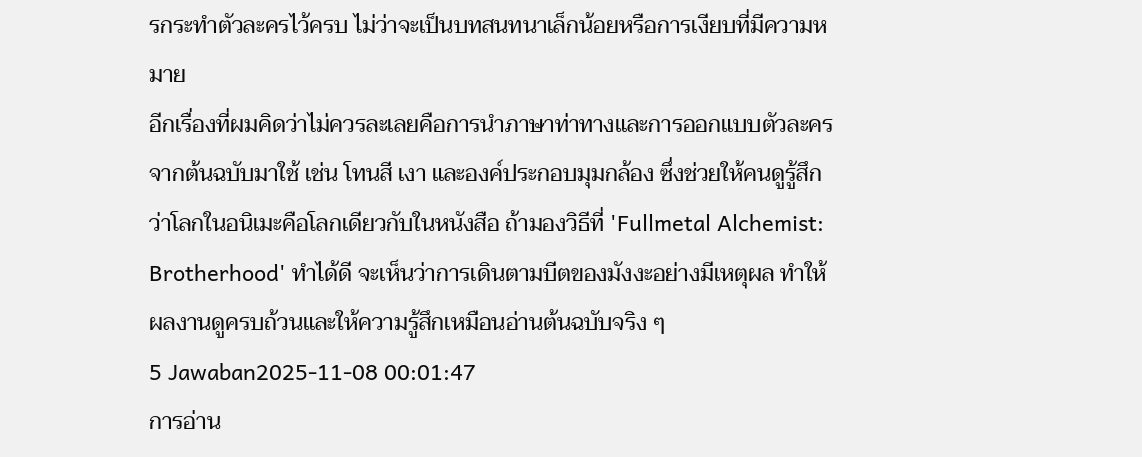รกระทำตัวละครไว้ครบ ไม่ว่าจะเป็นบทสนทนาเล็กน้อยหรือการเงียบที่มีความหมาย
อีกเรื่องที่ผมคิดว่าไม่ควรละเลยคือการนำภาษาท่าทางและการออกแบบตัวละครจากต้นฉบับมาใช้ เช่น โทนสี เงา และองค์ประกอบมุมกล้อง ซึ่งช่วยให้คนดูรู้สึกว่าโลกในอนิเมะคือโลกเดียวกับในหนังสือ ถ้ามองวิธีที่ 'Fullmetal Alchemist: Brotherhood' ทำได้ดี จะเห็นว่าการเดินตามบีตของมังงะอย่างมีเหตุผล ทำให้ผลงานดูครบถ้วนและให้ความรู้สึกเหมือนอ่านต้นฉบับจริง ๆ
5 Jawaban2025-11-08 00:01:47
การอ่าน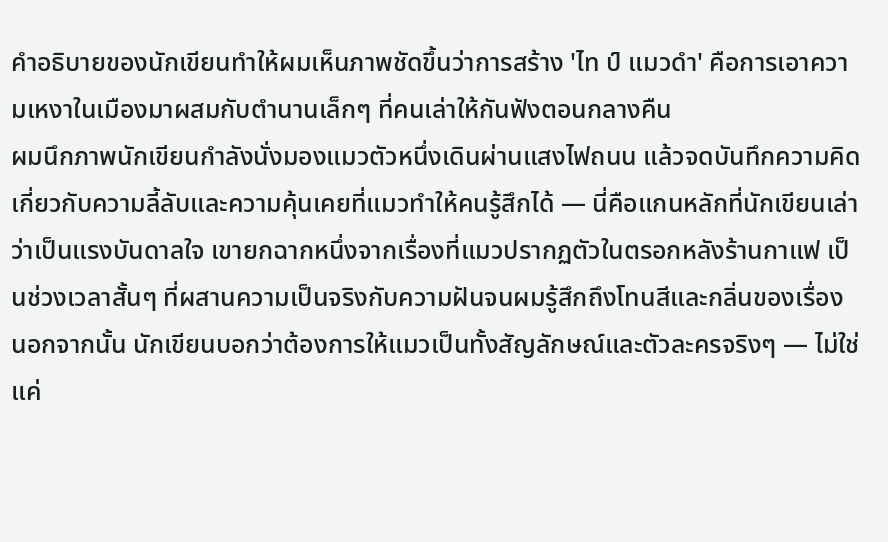คำอธิบายของนักเขียนทำให้ผมเห็นภาพชัดขึ้นว่าการสร้าง 'ไท ป์ แมวดำ' คือการเอาความเหงาในเมืองมาผสมกับตำนานเล็กๆ ที่คนเล่าให้กันฟังตอนกลางคืน
ผมนึกภาพนักเขียนกำลังนั่งมองแมวตัวหนึ่งเดินผ่านแสงไฟถนน แล้วจดบันทึกความคิดเกี่ยวกับความลี้ลับและความคุ้นเคยที่แมวทำให้คนรู้สึกได้ — นี่คือแกนหลักที่นักเขียนเล่าว่าเป็นแรงบันดาลใจ เขายกฉากหนึ่งจากเรื่องที่แมวปรากฏตัวในตรอกหลังร้านกาแฟ เป็นช่วงเวลาสั้นๆ ที่ผสานความเป็นจริงกับความฝันจนผมรู้สึกถึงโทนสีและกลิ่นของเรื่อง
นอกจากนั้น นักเขียนบอกว่าต้องการให้แมวเป็นทั้งสัญลักษณ์และตัวละครจริงๆ — ไม่ใช่แค่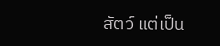สัตว์ แต่เป็น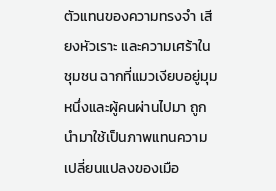ตัวแทนของความทรงจำ เสียงหัวเราะ และความเศร้าในชุมชน ฉากที่แมวเงียบอยู่มุมหนึ่งและผู้คนผ่านไปมา ถูกนำมาใช้เป็นภาพแทนความเปลี่ยนแปลงของเมือ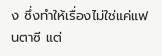ง ซึ่งทำให้เรื่องไม่ใช่แค่แฟนตาซี แต่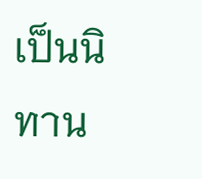เป็นนิทาน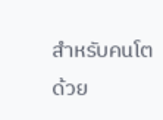สำหรับคนโตด้วย